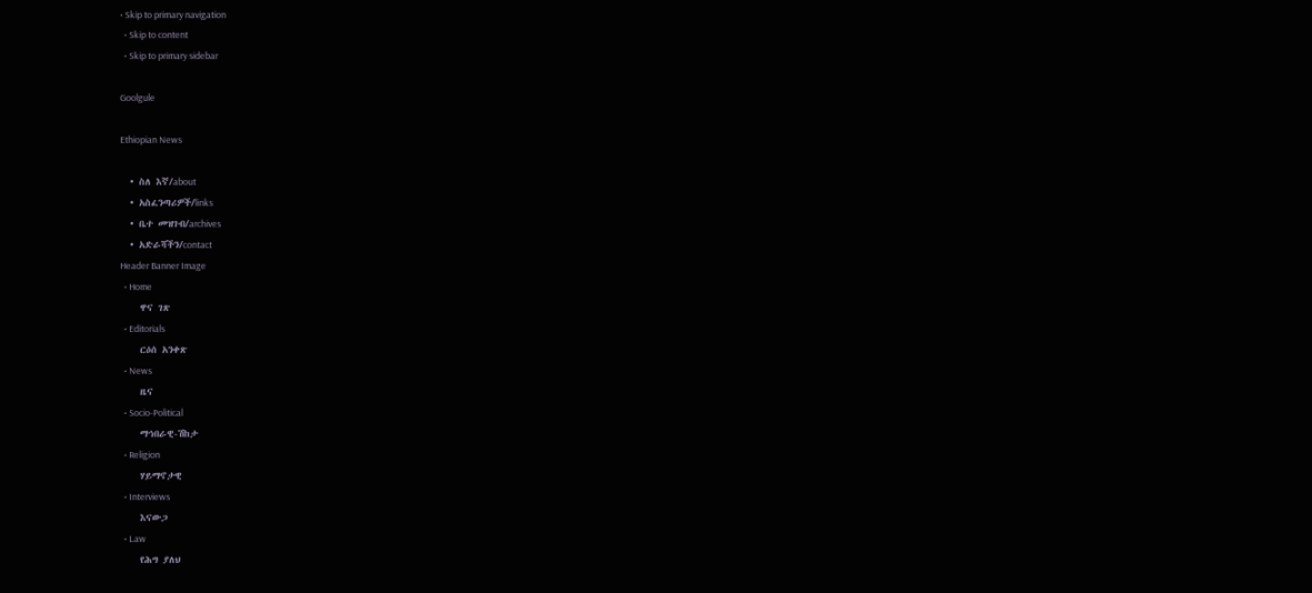• Skip to primary navigation
  • Skip to content
  • Skip to primary sidebar

Goolgule

Ethiopian News

  • ስለ እኛ/about
  • አስፈንጣሪዎች/links
  • ቤተ መዝገብ/archives
  • አድራሻችን/contact
Header Banner Image
  • Home
    ዋና ገጽ
  • Editorials
    ርዕሰ አንቀጽ
  • News
    ዜና
  • Socio-Political
    ማኅበራዊ-ሽከታ
  • Religion
    ሃይማኖታዊ
  • Interviews
    እናውጋ
  • Law
    የሕግ ያለህ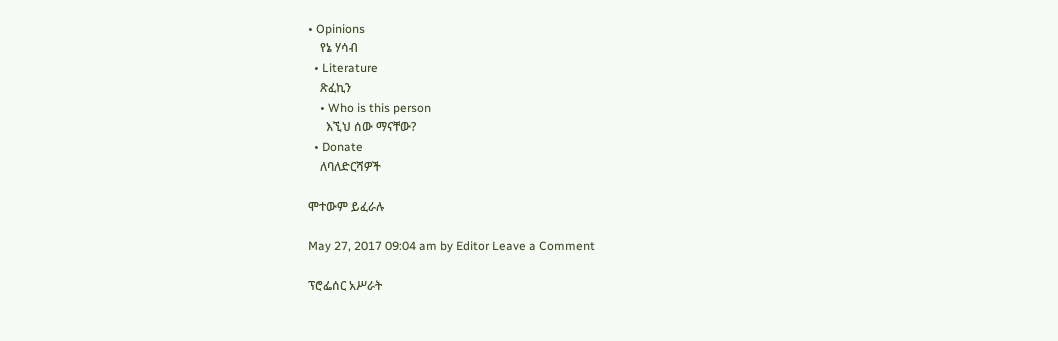• Opinions
    የኔ ሃሳብ
  • Literature
    ጽፈኪን
    • Who is this person
      እኚህ ሰው ማናቸው?
  • Donate
    ለባለድርሻዎች

ሞተውም ይፈራሉ

May 27, 2017 09:04 am by Editor Leave a Comment

ፕሮፌሰር አሥራት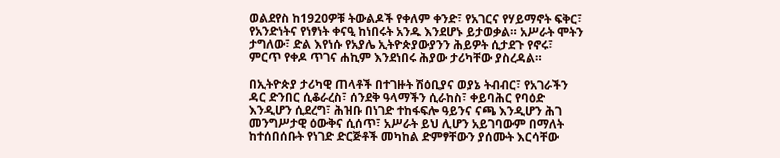ወልደየስ ከ1920ዎቹ ትውልዶች የቀለም ቀንድ፣ የአገርና የሃይማኖት ፍቅር፣ የአንድነትና የነፃነት ቀናዒ ከነበሩት አንዱ እንደሆኑ ይታወቃል። አሥራት ሞትን ታግለው፣ ድል እየነሱ የአያሌ ኢትዮጵያውያንን ሕይዎት ሲታደጉ የኖሩ፣ ምርጥ የቀዶ ጥገና ሐኪም እንደነበሩ ሕያው ታሪካቸው ያስረዳል።

በኢትዮጵያ ታሪካዊ ጠላቶች በተገዙት ሽዕቢያና ወያኔ ትብብር፣ የአገራችን ዳር ድንበር ሲቆራረስ፣ ሰንደቅ ዓላማችን ሲራከስ፣ ቀይባሕር የባዕድ እንዲሆን ሲደረግ፣ ሕዝቡ በነገድ ተከፋፍሎ ዓይንና ናጫ እንዲሆን ሕገ መንግሥታዊ ዕውቅና ሲሰጥ፣ አሥራት ይህ ሊሆን አይገባውም በማለት ከተሰበሰቡት የነገድ ድርጅቶች መካከል ድምፃቸውን ያሰሙት እርሳቸው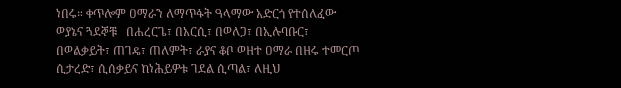ነበሩ። ቀጥሎም ዐማራን ለማጥፋት ዓላማው አድርጎ የተሰለፈው ወያኔና ጓደኞቹ   በሐረርጌ፣ በአርሲ፣ በወለጋ፣ በኢሉባቡር፣ በወልቃይት፣ ጠገዴ፣ ጠለምት፣ ራያና ቆቦ ወዘተ ዐማራ በዘሩ ተመርጦ ሲታረድ፣ ሲሰቃይና ከነሕይዎቱ ገደል ሲጣል፣ ለዚህ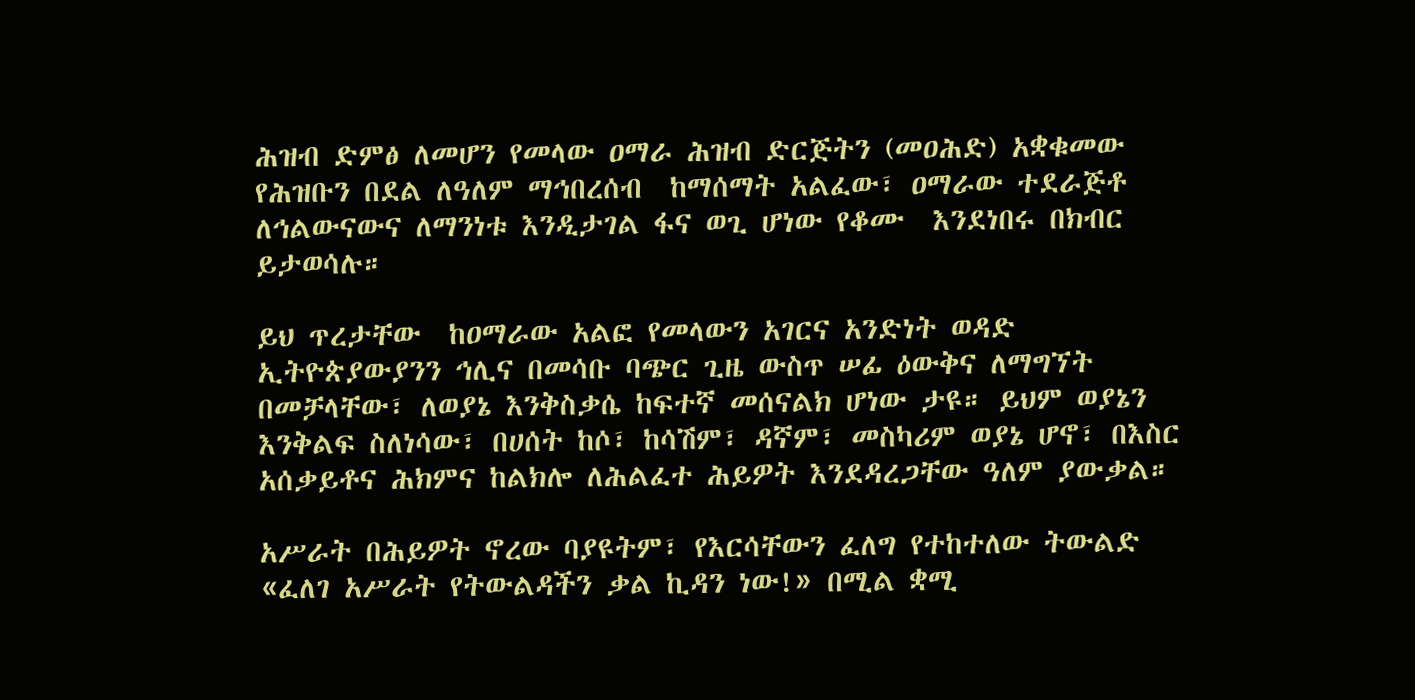ሕዝብ ድምፅ ለመሆን የመላው ዐማራ ሕዝብ ድርጅትን (መዐሕድ) አቋቁመው የሕዝቡን በደል ለዓለም ማኅበረሰብ  ከማሰማት አልፈው፣ ዐማራው ተደራጅቶ ለኅልውናውና ለማንነቱ እንዲታገል ፋና ወጊ ሆነው የቆሙ  እንደነበሩ በክብር  ይታወሳሉ።

ይህ ጥረታቸው  ከዐማራው አልፎ የመላውን አገርና አንድነት ወዳድ ኢትዮጵያውያንን ኅሊና በመሳቡ ባጭር ጊዜ ውስጥ ሠፊ ዕውቅና ለማግኘት በመቻላቸው፣ ለወያኔ እንቅስቃሴ ከፍተኛ መሰናልክ ሆነው ታዩ። ይህም ወያኔን እንቅልፍ ስለነሳው፣ በሀሰት ከሶ፣ ከሳሽም፣ ዳኛም፣ መስካሪም ወያኔ ሆኖ፣ በእስር አሰቃይቶና ሕክምና ከልክሎ ለሕልፈተ ሕይዎት እንደዳረጋቸው ዓለም ያውቃል።

አሥራት በሕይዎት ኖረው ባያዩትም፣ የእርሳቸውን ፈለግ የተከተለው ትውልድ «ፈለገ አሥራት የትውልዳችን ቃል ኪዳን ነው!» በሚል ቋሚ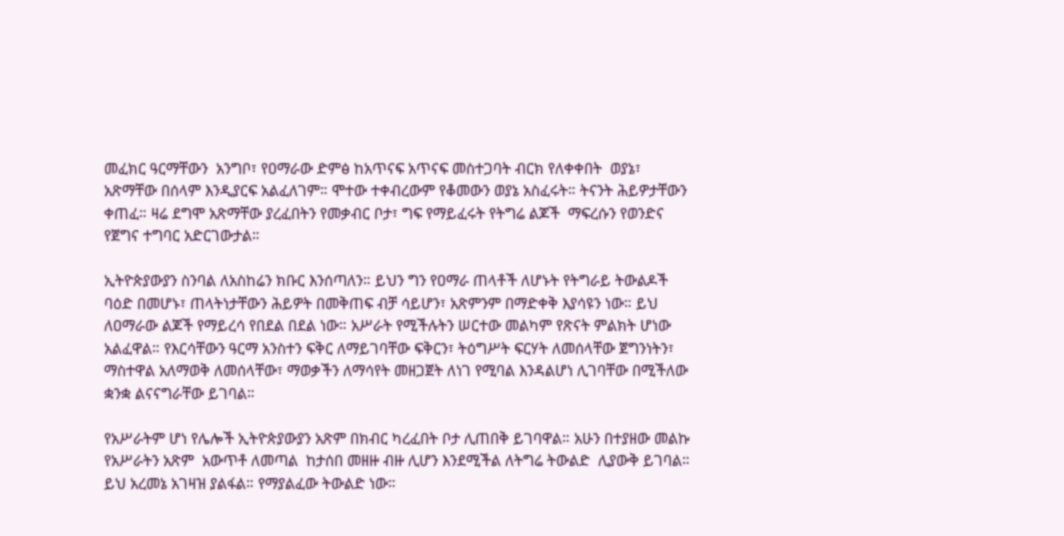መፈክር ዓርማቸውን  አንግቦ፣ የዐማራው ድምፅ ከአጥናፍ አጥናፍ መስተጋባት ብርክ የለቀቀበት  ወያኔ፣ አጽማቸው በሰላም እንዲያርፍ አልፈለገም። ሞተው ተቀብረውም የቆመውን ወያኔ አስፈሩት። ትናንት ሕይዎታቸውን ቀጠፈ። ዛሬ ደግሞ አጽማቸው ያረፈበትን የመቃብር ቦታ፣ ግፍ የማይፈሩት የትግሬ ልጆች  ማፍረሱን የወንድና የጀግና ተግባር አድርገውታል።

ኢትዮጵያውያን ስንባል ለአስከሬን ክቡር እንሰጣለን። ይህን ግን የዐማራ ጠላቶች ለሆኑት የትግራይ ትውልዶች ባዕድ በመሆኑ፣ ጠላትነታቸውን ሕይዎት በመቅጠፍ ብቻ ሳይሆን፣ አጽምንም በማድቀቅ እያሳዩን ነው። ይህ ለዐማራው ልጆች የማይረሳ የበደል በደል ነው። አሥራት የሚችሉትን ሠርተው መልካም የጽናት ምልክት ሆነው አልፈዋል። የእርሳቸውን ዓርማ አንስተን ፍቅር ለማይገባቸው ፍቅርን፣ ትዕግሥት ፍርሃት ለመሰላቸው ጀግንነትን፣ ማስተዋል አለማወቅ ለመሰላቸው፣ ማወቃችን ለማሳየት መዘጋጀት ለነገ የሚባል እንዳልሆነ ሊገባቸው በሚችለው ቋንቋ ልናናግራቸው ይገባል።

የአሥራትም ሆነ የሌሎች ኢትዮጵያውያን አጽም በክብር ካረፈበት ቦታ ሊጠበቅ ይገባዋል። አሁን በተያዘው መልኩ የአሥራትን አጽም  አውጥቶ ለመጣል  ከታሰበ መዘዙ ብዙ ሊሆን እንደሚችል ለትግሬ ትውልድ  ሊያውቅ ይገባል። ይህ አረመኔ አገዛዝ ያልፋል። የማያልፈው ትውልድ ነው።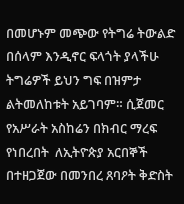በመሆኑም መጭው የትግሬ ትውልድ በሰላም እንዲኖር ፍላጎት ያላችሁ ትግሬዎች ይህን ግፍ በዝምታ ልትመለከቱት አይገባም። ሲጀመር የአሥራት አስከሬን በክብር ማረፍ የነበረበት  ለኢትዮጵያ አርበኞች በተዘጋጀው በመንበረ ጸባዖት ቅድስት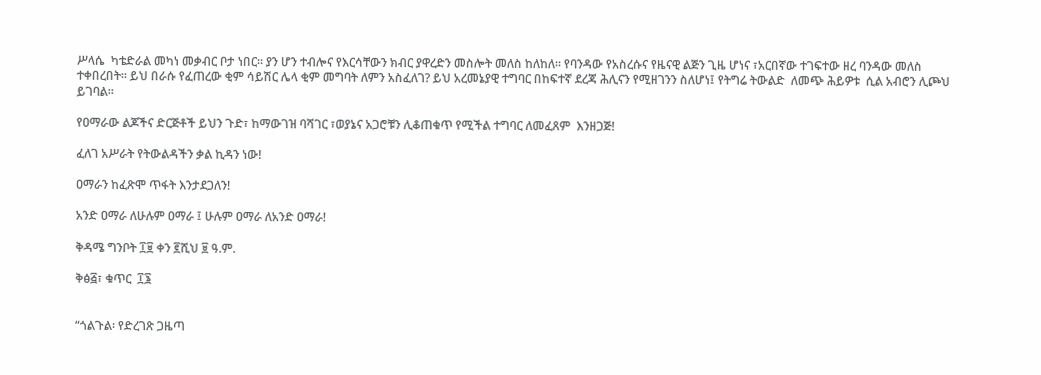ሥላሴ  ካቴድራል መካነ መቃብር ቦታ ነበር። ያን ሆን ተብሎና የእርሳቸውን ክብር ያዋረድን መስሎት መለስ ከለከለ። የባንዳው የአስረሱና የዜናዊ ልጅን ጊዜ ሆነና ፣አርበኛው ተገፍተው ዘረ ባንዳው መለስ ተቀበረበት። ይህ በራሱ የፈጠረው ቂም ሳይሽር ሌላ ቂም መግባት ለምን አስፈለገ? ይህ አረመኔያዊ ተግባር በከፍተኛ ደረጃ ሕሊናን የሚዘገንን ስለሆነ፤ የትግሬ ትውልድ  ለመጭ ሕይዎቱ  ሲል አብሮን ሊጮህ ይገባል።

የዐማራው ልጆችና ድርጅቶች ይህን ጉድ፣ ከማውገዝ ባሻገር ፣ወያኔና አጋሮቹን ሊቆጠቁጥ የሚችል ተግባር ለመፈጸም  እንዘጋጅ!

ፈለገ አሥራት የትውልዳችን ቃል ኪዳን ነው!

ዐማራን ከፈጽሞ ጥፋት እንታደጋለን!

አንድ ዐማራ ለሁሉም ዐማራ ፤ ሁሉም ዐማራ ለአንድ ዐማራ!

ቅዳሜ ግንቦት ፲፱ ቀን ፪ሺህ ፱ ዓ.ም.

ቅፅ፭፣ ቁጥር  ፲፮


“ጎልጉል፡ የድረገጽ ጋዜጣ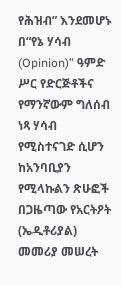የሕዝብ” እንደመሆኑ በ“የኔ ሃሳብ (Opinion)” ዓምድ ሥር የድርጅቶችና የማንኛውም ግለሰብ ነጻ ሃሳብ የሚስተናገድ ሲሆን ከአንባቢያን የሚላኩልን ጽሁፎች በጋዜጣው የአርትዖት (ኤዲቶሪያል) መመሪያ መሠረት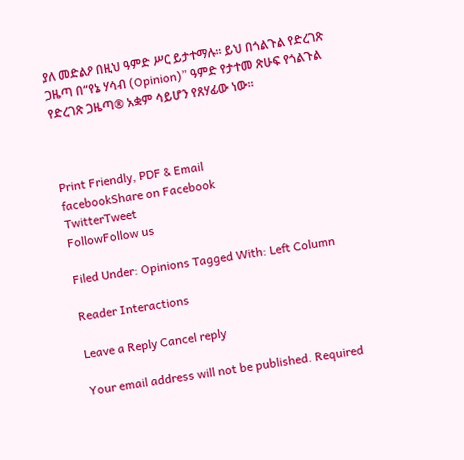ያለ መድልዖ በዚህ ዓምድ ሥር ይታተማሉ፡፡ ይህ በጎልጉል የድረገጽ ጋዜጣ በ“የኔ ሃሳብ (Opinion)” ዓምድ የታተመ ጽሁፍ የጎልጉል የድረገጽ ጋዜጣ® አቋም ሳይሆን የጸሃፊው ነው፡፡



Print Friendly, PDF & Email
facebookShare on Facebook
TwitterTweet
FollowFollow us

Filed Under: Opinions Tagged With: Left Column

Reader Interactions

Leave a Reply Cancel reply

Your email address will not be published. Required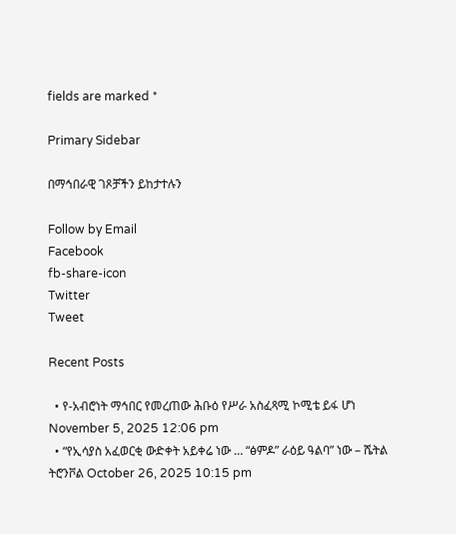fields are marked *

Primary Sidebar

በማኅበራዊ ገጾቻችን ይከታተሉን

Follow by Email
Facebook
fb-share-icon
Twitter
Tweet

Recent Posts

  • የ-አብሮነት ማኅበር የመረጠው ሕቡዕ የሥራ አስፈጻሚ ኮሚቴ ይፋ ሆነ November 5, 2025 12:06 pm
  • “የኢሳያስ አፈወርቂ ውድቀት አይቀሬ ነው … “ፅምዶ” ራዕይ ዓልባ” ነው – ሼትል ትሮንቮል October 26, 2025 10:15 pm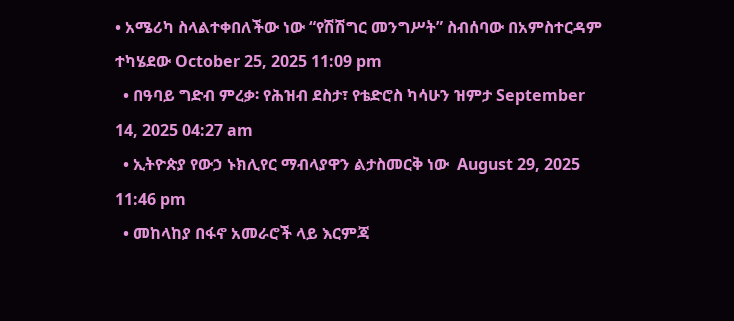• አሜሪካ ስላልተቀበለችው ነው “የሽሽግር መንግሥት” ስብሰባው በአምስተርዳም ተካሄደው October 25, 2025 11:09 pm
  • በዓባይ ግድብ ምረቃ፡ የሕዝብ ደስታ፣ የቴድሮስ ካሳሁን ዝምታ September 14, 2025 04:27 am
  • ኢትዮጵያ የውኃ ኑክሊየር ማብላያዋን ልታስመርቅ ነው  August 29, 2025 11:46 pm
  • መከላከያ በፋኖ አመራሮች ላይ እርምጃ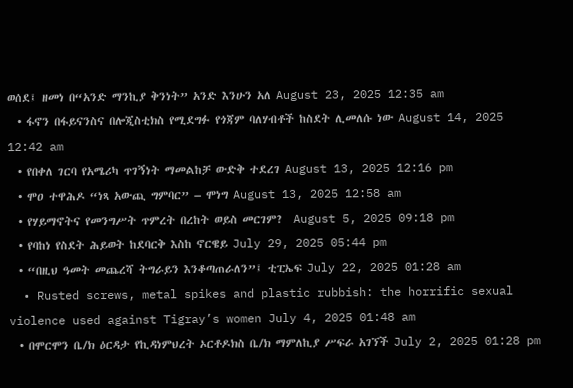ወሰደ፤ ዘመነ በ“አንድ ማንኪያ ቅንነት” አንድ እንሁን አለ August 23, 2025 12:35 am
  • ፋኖን በፋይናንስና በሎጂስቲክስ የሚደግፉ የጎጃም ባለሃብቶች ከስደት ሊመለሱ ነው August 14, 2025 12:42 am
  • የበቀለ ገርባ የአሜሪካ ጥገኝነት ማመልከቻ ውድቅ ተደረገ August 13, 2025 12:16 pm
  • ሞዐ ተዋሕዶ “ነጻ አውጪ ግምባር” – ሞነግ August 13, 2025 12:58 am
  • የሃይማኖትና የመንግሥት ጥምረት በረከት ወይስ መርገም?  August 5, 2025 09:18 pm
  • የባከነ የስደት ሕይወት ከደባርቅ እስከ ኖርዌይ July 29, 2025 05:44 pm
  • “በዚህ ዓመት መጨረሻ ትግራይን እንቆጣጠራለን”፤ ቲፒኤፍ July 22, 2025 01:28 am
  • Rusted screws, metal spikes and plastic rubbish: the horrific sexual violence used against Tigray’s women July 4, 2025 01:48 am
  • በሞርሞን ቤ/ክ ዕርዳታ የኪዳነምህረት ኦርቶዶክስ ቤ/ክ ማምለኪያ ሥፍራ አገኘች July 2, 2025 01:28 pm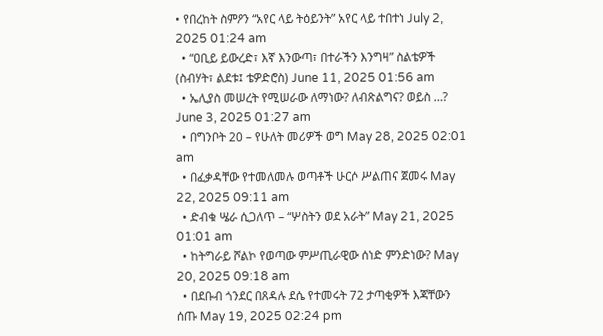• የበረከት ስምዖን “አየር ላይ ትዕይንት” አየር ላይ ተበተነ July 2, 2025 01:24 am
  • “ዐቢይ ይውረድ፣ እኛ እንውጣ፣ በተራችን እንግዛ” ስልቴዎች (ስብሃት፣ ልደቱ፤ ቴዎድሮስ) June 11, 2025 01:56 am
  • ኤሊያስ መሠረት የሚሠራው ለማነው? ለብጽልግና? ወይስ …? June 3, 2025 01:27 am
  • በግንቦት 20 – የሁለት መሪዎች ወግ May 28, 2025 02:01 am
  • በፈቃዳቸው የተመለመሉ ወጣቶች ሁርሶ ሥልጠና ጀመሩ May 22, 2025 09:11 am
  • ድብቁ ሤራ ሲጋለጥ – “ሦስትን ወደ አራት” May 21, 2025 01:01 am
  • ከትግራይ ሾልኮ የወጣው ምሥጢራዊው ሰነድ ምንድነው? May 20, 2025 09:18 am
  • በደቡብ ጎንደር በጸዳሉ ደሴ የተመሩት 72 ታጣቂዎች እጃቸውን ሰጡ May 19, 2025 02:24 pm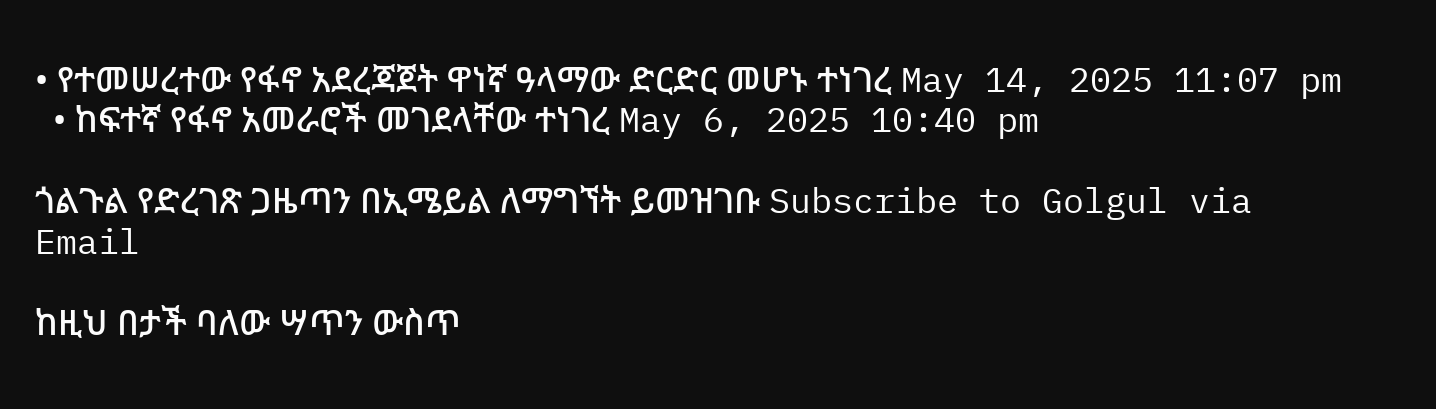• የተመሠረተው የፋኖ አደረጃጀት ዋነኛ ዓላማው ድርድር መሆኑ ተነገረ May 14, 2025 11:07 pm
  • ከፍተኛ የፋኖ አመራሮች መገደላቸው ተነገረ May 6, 2025 10:40 pm

ጎልጉል የድረገጽ ጋዜጣን በኢሜይል ለማግኘት ይመዝገቡ Subscribe to Golgul via Email

ከዚህ በታች ባለው ሣጥን ውስጥ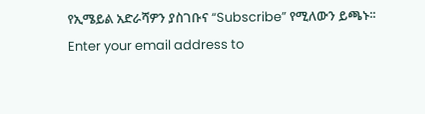የኢሜይል አድራሻዎን ያስገቡና “Subscribe” የሚለውን ይጫኑ፡፡
Enter your email address to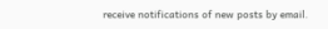receive notifications of new posts by email.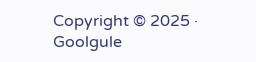Copyright © 2025 · Goolgule